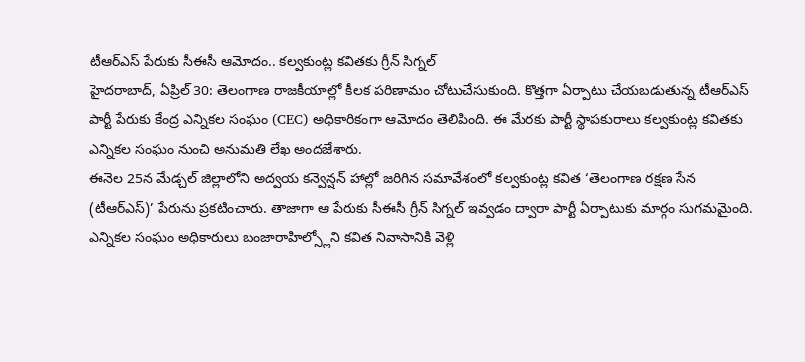టీఆర్ఎస్ పేరుకు సీఈసీ ఆమోదం.. కల్వకుంట్ల కవితకు గ్రీన్ సిగ్నల్
హైదరాబాద్, ఏప్రిల్ 30: తెలంగాణ రాజకీయాల్లో కీలక పరిణామం చోటుచేసుకుంది. కొత్తగా ఏర్పాటు చేయబడుతున్న టీఆర్ఎస్ పార్టీ పేరుకు కేంద్ర ఎన్నికల సంఘం (CEC) అధికారికంగా ఆమోదం తెలిపింది. ఈ మేరకు పార్టీ స్థాపకురాలు కల్వకుంట్ల కవితకు ఎన్నికల సంఘం నుంచి అనుమతి లేఖ అందజేశారు.
ఈనెల 25న మేడ్చల్ జిల్లాలోని అద్వయ కన్వెన్షన్ హాల్లో జరిగిన సమావేశంలో కల్వకుంట్ల కవిత ‘తెలంగాణ రక్షణ సేన (టీఆర్ఎస్)’ పేరును ప్రకటించారు. తాజాగా ఆ పేరుకు సీఈసీ గ్రీన్ సిగ్నల్ ఇవ్వడం ద్వారా పార్టీ ఏర్పాటుకు మార్గం సుగమమైంది.
ఎన్నికల సంఘం అధికారులు బంజారాహిల్స్లోని కవిత నివాసానికి వెళ్లి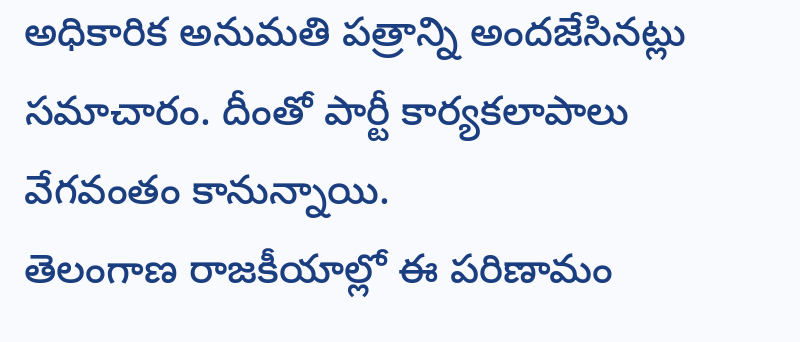అధికారిక అనుమతి పత్రాన్ని అందజేసినట్లు సమాచారం. దీంతో పార్టీ కార్యకలాపాలు వేగవంతం కానున్నాయి.
తెలంగాణ రాజకీయాల్లో ఈ పరిణామం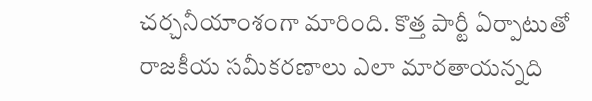చర్చనీయాంశంగా మారింది. కొత్త పార్టీ ఏర్పాటుతో రాజకీయ సమీకరణాలు ఎలా మారతాయన్నది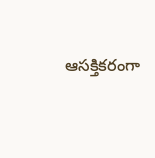ఆసక్తికరంగా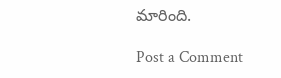మారింది.

Post a Comment